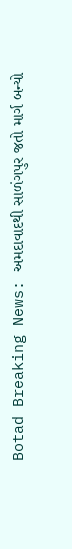Botad Breaking News: અમદાવાદથી સાળંગપુર જતો માર્ગ બન્યો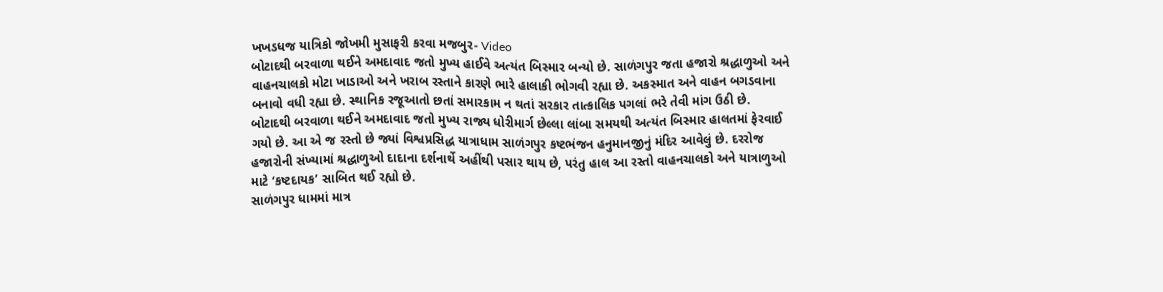ખખડધજ યાત્રિકો જોખમી મુસાફરી કરવા મજબુર- Video
બોટાદથી બરવાળા થઈને અમદાવાદ જતો મુખ્ય હાઈવે અત્યંત બિસ્માર બન્યો છે. સાળંગપુર જતા હજારો શ્રદ્ધાળુઓ અને વાહનચાલકો મોટા ખાડાઓ અને ખરાબ રસ્તાને કારણે ભારે હાલાકી ભોગવી રહ્યા છે. અકસ્માત અને વાહન બગડવાના બનાવો વધી રહ્યા છે. સ્થાનિક રજૂઆતો છતાં સમારકામ ન થતાં સરકાર તાત્કાલિક પગલાં ભરે તેવી માંગ ઉઠી છે.
બોટાદથી બરવાળા થઈને અમદાવાદ જતો મુખ્ય રાજ્ય ધોરીમાર્ગ છેલ્લા લાંબા સમયથી અત્યંત બિસ્માર હાલતમાં ફેરવાઈ ગયો છે. આ એ જ રસ્તો છે જ્યાં વિશ્વપ્રસિદ્ધ યાત્રાધામ સાળંગપુર કષ્ટભંજન હનુમાનજીનું મંદિર આવેલું છે. દરરોજ હજારોની સંખ્યામાં શ્રદ્ધાળુઓ દાદાના દર્શનાર્થે અહીંથી પસાર થાય છે, પરંતુ હાલ આ રસ્તો વાહનચાલકો અને યાત્રાળુઓ માટે ‘કષ્ટદાયક’ સાબિત થઈ રહ્યો છે.
સાળંગપુર ધામમાં માત્ર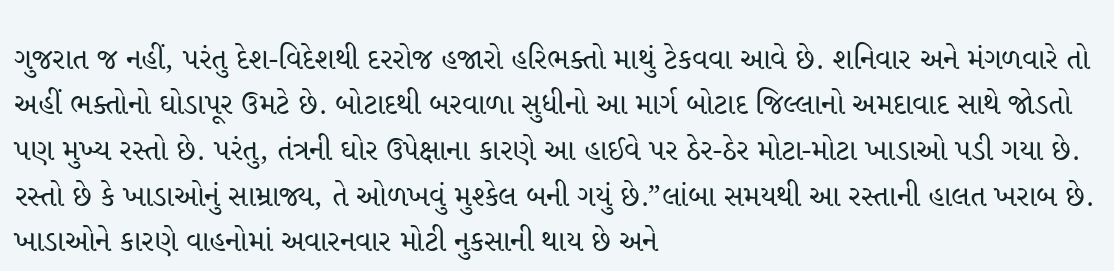ગુજરાત જ નહીં, પરંતુ દેશ-વિદેશથી દરરોજ હજારો હરિભક્તો માથું ટેકવવા આવે છે. શનિવાર અને મંગળવારે તો અહીં ભક્તોનો ઘોડાપૂર ઉમટે છે. બોટાદથી બરવાળા સુધીનો આ માર્ગ બોટાદ જિલ્લાનો અમદાવાદ સાથે જોડતો પણ મુખ્ય રસ્તો છે. પરંતુ, તંત્રની ઘોર ઉપેક્ષાના કારણે આ હાઈવે પર ઠેર-ઠેર મોટા-મોટા ખાડાઓ પડી ગયા છે. રસ્તો છે કે ખાડાઓનું સામ્રાજ્ય, તે ઓળખવું મુશ્કેલ બની ગયું છે.”લાંબા સમયથી આ રસ્તાની હાલત ખરાબ છે. ખાડાઓને કારણે વાહનોમાં અવારનવાર મોટી નુકસાની થાય છે અને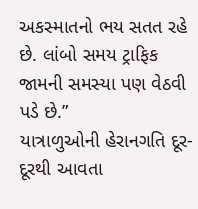અકસ્માતનો ભય સતત રહે છે. લાંબો સમય ટ્રાફિક જામની સમસ્યા પણ વેઠવી પડે છે.”
યાત્રાળુઓની હેરાનગતિ દૂર-દૂરથી આવતા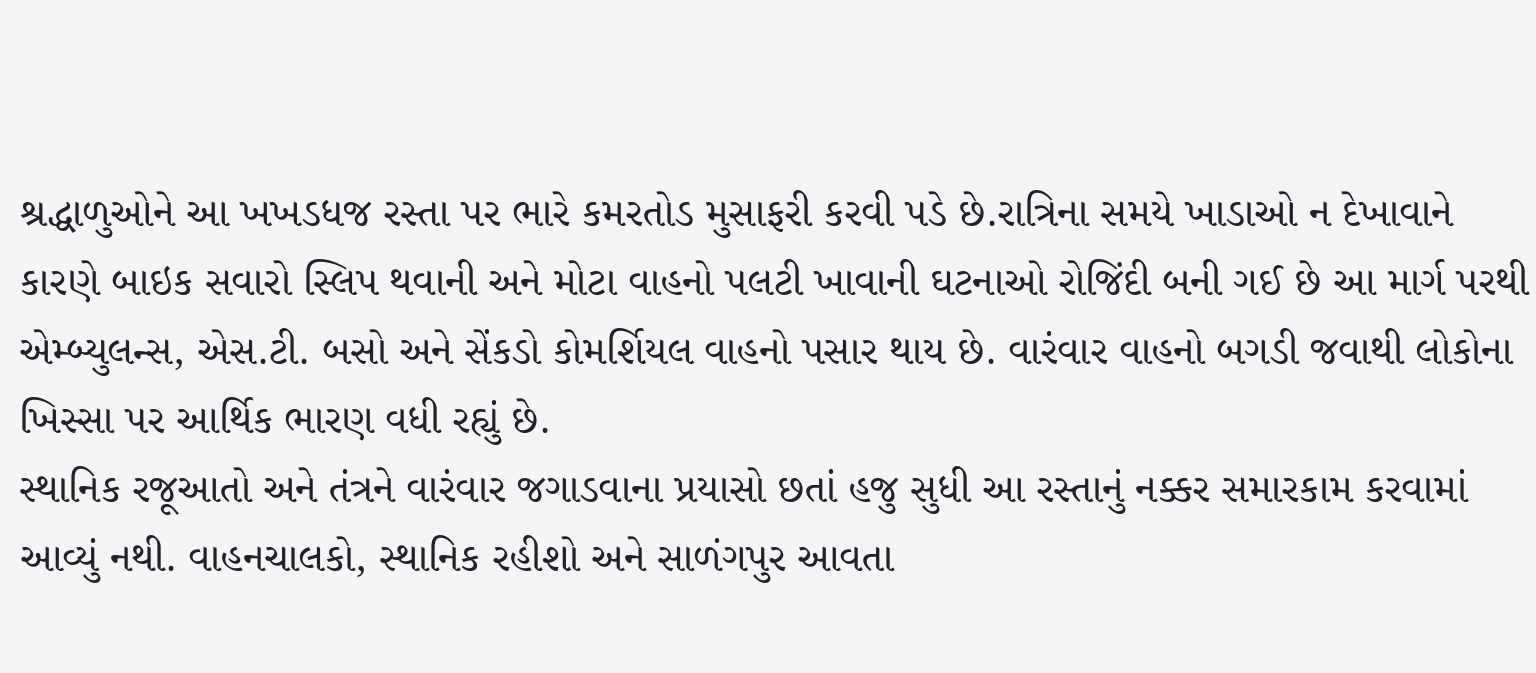શ્રદ્ધાળુઓને આ ખખડધજ રસ્તા પર ભારે કમરતોડ મુસાફરી કરવી પડે છે.રાત્રિના સમયે ખાડાઓ ન દેખાવાને કારણે બાઇક સવારો સ્લિપ થવાની અને મોટા વાહનો પલટી ખાવાની ઘટનાઓ રોજિંદી બની ગઈ છે આ માર્ગ પરથી એમ્બ્યુલન્સ, એસ.ટી. બસો અને સેંકડો કોમર્શિયલ વાહનો પસાર થાય છે. વારંવાર વાહનો બગડી જવાથી લોકોના ખિસ્સા પર આર્થિક ભારણ વધી રહ્યું છે.
સ્થાનિક રજૂઆતો અને તંત્રને વારંવાર જગાડવાના પ્રયાસો છતાં હજુ સુધી આ રસ્તાનું નક્કર સમારકામ કરવામાં આવ્યું નથી. વાહનચાલકો, સ્થાનિક રહીશો અને સાળંગપુર આવતા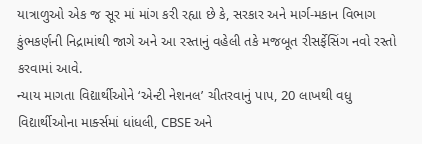યાત્રાળુઓ એક જ સૂર માં માંગ કરી રહ્યા છે કે, સરકાર અને માર્ગ-મકાન વિભાગ કુંભકર્ણની નિદ્રામાંથી જાગે અને આ રસ્તાનું વહેલી તકે મજબૂત રીસર્ફેસિંગ નવો રસ્તો કરવામાં આવે.
ન્યાય માગતા વિદ્યાર્થીઓને ‘એન્ટી નેશનલ’ ચીતરવાનું પાપ, 20 લાખથી વધુ વિદ્યાર્થીઓના માર્ક્સમાં ધાંધલી, CBSE અને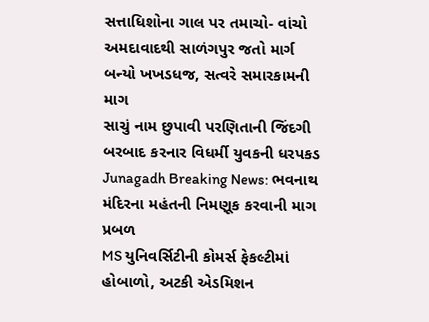સત્તાધિશોના ગાલ પર તમાચો- વાંચો
અમદાવાદથી સાળંગપુર જતો માર્ગ બન્યો ખખડધજ, સત્વરે સમારકામની માગ
સાચું નામ છુપાવી પરણિતાની જિંદગી બરબાદ કરનાર વિધર્મી યુવકની ધરપકડ
Junagadh Breaking News: ભવનાથ મંદિરના મહંતની નિમણૂક કરવાની માગ પ્રબળ
MS યુનિવર્સિટીની કોમર્સ ફેકલ્ટીમાં હોબાળો, અટકી એડમિશન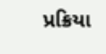પ્રક્રિયા